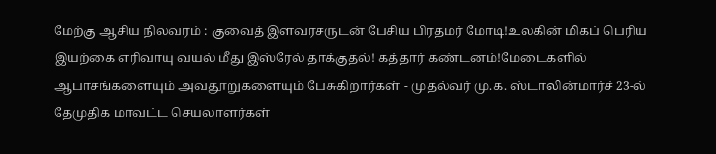மேற்கு ஆசிய நிலவரம் : குவைத் இளவரசருடன் பேசிய பிரதமர் மோடி!உலகின் மிகப் பெரிய இயற்கை எரிவாயு வயல் மீது இஸ்ரேல் தாக்குதல்! கத்தார் கண்டனம்!மேடைகளில் ஆபாசங்களையும் அவதூறுகளையும் பேசுகிறார்கள் - முதல்வர் மு.க. ஸ்டாலின்மார்ச் 23-ல் தேமுதிக மாவட்ட செயலாளர்கள்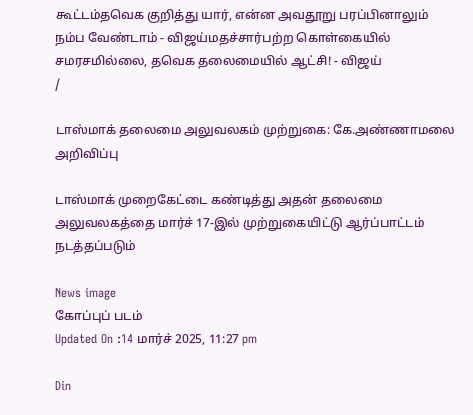கூட்டம்தவெக குறித்து யார், என்ன அவதூறு பரப்பினாலும் நம்ப வேண்டாம் - விஜய்மதச்சார்பற்ற கொள்கையில் சமரசமில்லை, தவெக தலைமையில் ஆட்சி! - விஜய்
/

டாஸ்மாக் தலைமை அலுவலகம் முற்றுகை: கே.அண்ணாமலை அறிவிப்பு

டாஸ்மாக் முறைகேட்டை கண்டித்து அதன் தலைமை அலுவலகத்தை மார்ச் 17-இல் முற்றுகையிட்டு ஆர்ப்பாட்டம் நடத்தப்படும்

News image
கோப்புப் படம்
Updated On :14 மார்ச் 2025, 11:27 pm

Din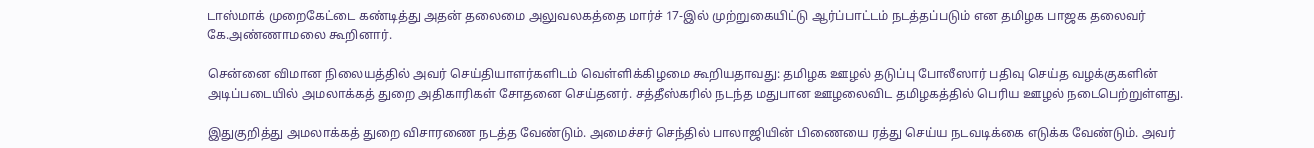டாஸ்மாக் முறைகேட்டை கண்டித்து அதன் தலைமை அலுவலகத்தை மார்ச் 17-இல் முற்றுகையிட்டு ஆர்ப்பாட்டம் நடத்தப்படும் என தமிழக பாஜக தலைவர் கே.அண்ணாமலை கூறினார்.

சென்னை விமான நிலையத்தில் அவர் செய்தியாளர்களிடம் வெள்ளிக்கிழமை கூறியதாவது: தமிழக ஊழல் தடுப்பு போலீஸார் பதிவு செய்த வழக்குகளின் அடிப்படையில் அமலாக்கத் துறை அதிகாரிகள் சோதனை செய்தனர். சத்தீஸ்கரில் நடந்த மதுபான ஊழலைவிட தமிழகத்தில் பெரிய ஊழல் நடைபெற்றுள்ளது.

இதுகுறித்து அமலாக்கத் துறை விசாரணை நடத்த வேண்டும். அமைச்சர் செந்தில் பாலாஜியின் பிணையை ரத்து செய்ய நடவடிக்கை எடுக்க வேண்டும். அவர்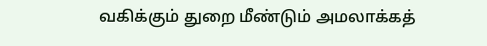வகிக்கும் துறை மீண்டும் அமலாக்கத்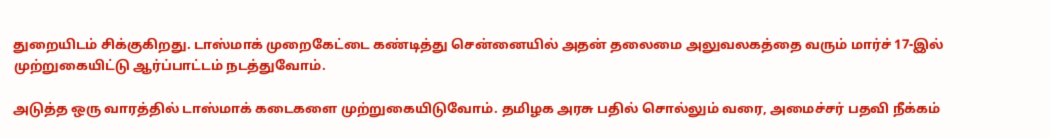துறையிடம் சிக்குகிறது. டாஸ்மாக் முறைகேட்டை கண்டித்து சென்னையில் அதன் தலைமை அலுவலகத்தை வரும் மார்ச் 17-இல் முற்றுகையிட்டு ஆர்ப்பாட்டம் நடத்துவோம்.

அடுத்த ஒரு வாரத்தில் டாஸ்மாக் கடைகளை முற்றுகையிடுவோம். தமிழக அரசு பதில் சொல்லும் வரை, அமைச்சர் பதவி நீக்கம்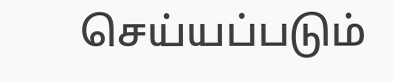செய்யப்படும்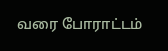வரை போராட்டம்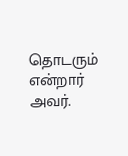தொடரும் என்றார் அவர்.